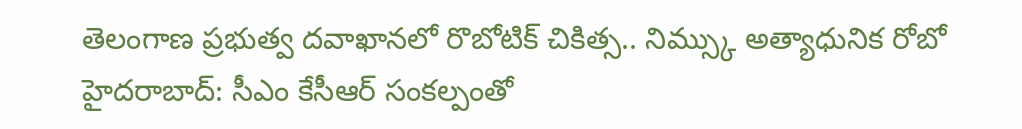తెలంగాణ ప్రభుత్వ దవాఖానలో రొబోటిక్ చికిత్స.. నిమ్స్కు అత్యాధునిక రోబో
హైదరాబాద్: సీఎం కేసీఆర్ సంకల్పంతో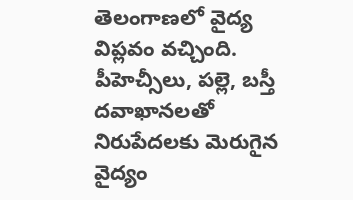తెలంగాణలో వైద్య విప్లవం వచ్చింది. పీహెచ్సీలు, పల్లె, బస్తీ దవాఖానలతో నిరుపేదలకు మెరుగైన వైద్యం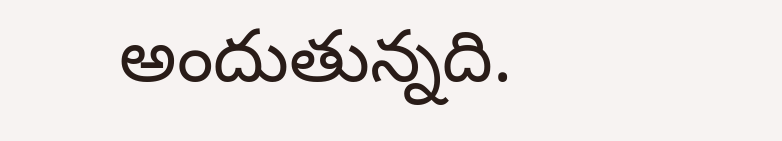అందుతున్నది.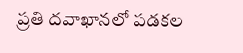ప్రతి దవాఖానలో పడకల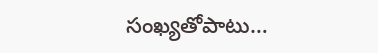సంఖ్యతోపాటు…